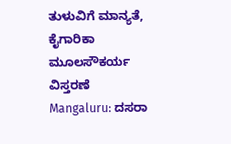ತುಳುವಿಗೆ ಮಾನ್ಯತೆ, ಕೈಗಾರಿಕಾ ಮೂಲಸೌಕರ್ಯ ವಿಸ್ತರಣೆ
Mangaluru: ದಸರಾ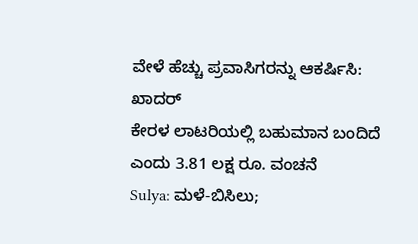ವೇಳೆ ಹೆಚ್ಚು ಪ್ರವಾಸಿಗರನ್ನು ಆಕರ್ಷಿಸಿ: ಖಾದರ್
ಕೇರಳ ಲಾಟರಿಯಲ್ಲಿ ಬಹುಮಾನ ಬಂದಿದೆ ಎಂದು 3.81 ಲಕ್ಷ ರೂ. ವಂಚನೆ
Sulya: ಮಳೆ-ಬಿಸಿಲು;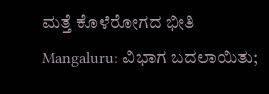ಮತ್ತೆ ಕೊಳೆರೋಗದ ಭೀತಿ
Mangaluru: ವಿಭಾಗ ಬದಲಾಯಿತು;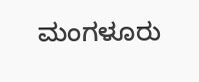ಮಂಗಳೂರು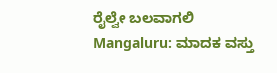ರೈಲ್ವೇ ಬಲವಾಗಲಿ
Mangaluru: ಮಾದಕ ವಸ್ತು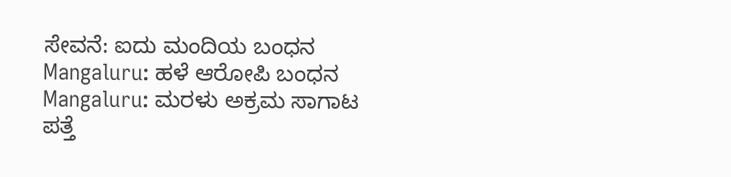ಸೇವನೆ: ಐದು ಮಂದಿಯ ಬಂಧನ
Mangaluru: ಹಳೆ ಆರೋಪಿ ಬಂಧನ
Mangaluru: ಮರಳು ಅಕ್ರಮ ಸಾಗಾಟ ಪತ್ತೆ